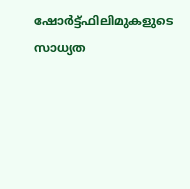ഷോര്‍ട്ട്ഫിലിമുകളുടെ സാധ്യത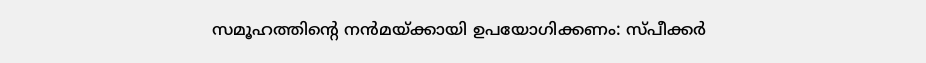സമൂഹത്തിന്റെ നന്‍മയ്ക്കായി ഉപയോഗിക്കണം: സ്പീക്കര്‍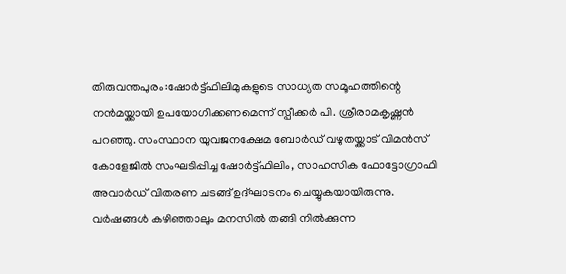തിരുവന്തപുരം:ഷോര്‍ട്ട്ഫിലിമുകളുടെ സാധ്യത സമൂഹത്തിന്റെ നന്‍മയ്ക്കായി ഉപയോഗിക്കണമെന്ന് സ്പീക്കര്‍ പി. ശ്രീരാമകൃഷ്ണന്‍ പറഞ്ഞു. സംസ്ഥാന യുവജനക്ഷേമ ബോര്‍ഡ് വഴുതയ്ക്കാട് വിമന്‍സ് കോളേജില്‍ സംഘടിപ്പിച്ച ഷോര്‍ട്ട്ഫിലിം, സാഹസിക ഫോട്ടോഗ്രാഫി അവാര്‍ഡ് വിതരണ ചടങ്ങ് ഉദ്ഘാടനം ചെയ്യുകയായിരുന്നു.
വര്‍ഷങ്ങള്‍ കഴിഞ്ഞാലും മനസില്‍ തങ്ങി നില്‍ക്കുന്ന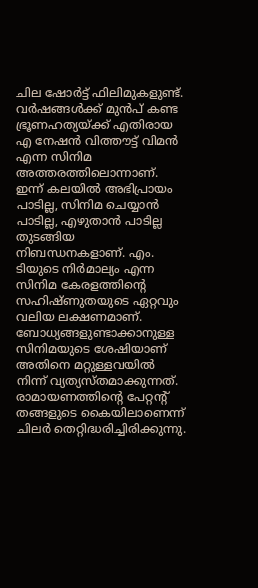ചില ഷോര്‍ട്ട് ഫിലിമുകളുണ്ട്. വര്‍ഷങ്ങള്‍ക്ക് മുന്‍പ് കണ്ട ഭ്രൂണഹത്യയ്ക്ക് എതിരായ എ നേഷന്‍ വിത്തൗട്ട് വിമന്‍ എന്ന സിനിമ അത്തരത്തിലൊന്നാണ്. ഇന്ന് കലയില്‍ അഭിപ്രായം പാടില്ല, സിനിമ ചെയ്യാന്‍ പാടില്ല, എഴുതാന്‍ പാടില്ല തുടങ്ങിയ നിബന്ധനകളാണ്. എം. ടിയുടെ നിര്‍മാല്യം എന്ന സിനിമ കേരളത്തിന്റെ സഹിഷ്ണുതയുടെ ഏറ്റവും വലിയ ലക്ഷണമാണ്. ബോധ്യങ്ങളുണ്ടാക്കാനുള്ള സിനിമയുടെ ശേഷിയാണ് അതിനെ മറ്റുള്ളവയില്‍ നിന്ന് വ്യത്യസ്തമാക്കുന്നത്.
രാമായണത്തിന്റെ പേറ്റന്റ് തങ്ങളുടെ കൈയിലാണെന്ന് ചിലര്‍ തെറ്റിദ്ധരിച്ചിരിക്കുന്നു.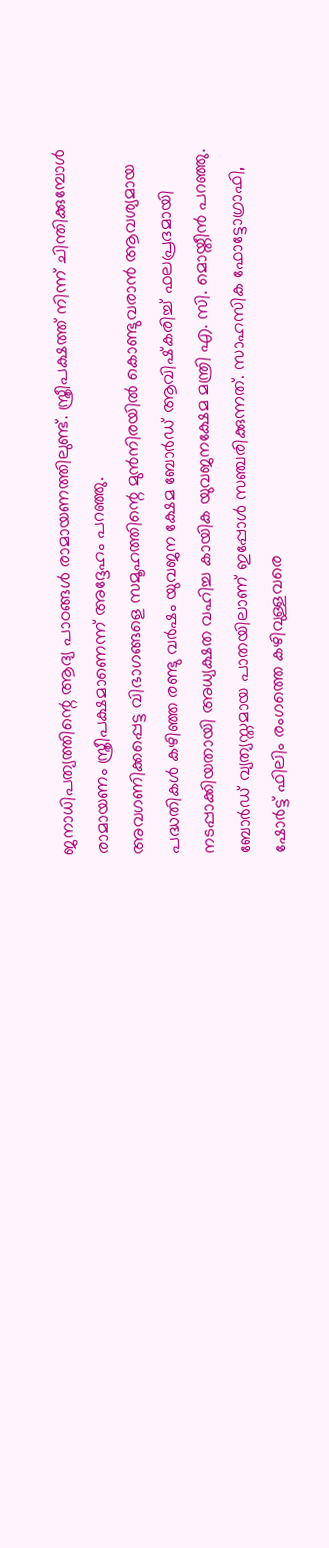ജനാധിപത്യത്തിന്റെ ആദ്യ പാഠങ്ങള്‍ രാമായണത്തിലുണ്ട്. സ്ത്രീപക്ഷത്ത് നിന്ന് ചിന്തിക്കുമ്പോള്‍ രാമായണം സ്ത്രീപക്ഷമാണെന്ന് അദ്ദേഹം പറഞ്ഞു.
അവഗണിക്കപ്പെട്ട വിഭാഗങ്ങളെ സമൂഹത്തിന്റെ മുന്‍നിരയില്‍ കൊണ്ടുവരാന്‍ ആവശ്യമായ പദ്ധതികള്‍ കഴിഞ്ഞ രണ്ടു വര്‍ഷം യുവജന ക്ഷേമ ബോര്‍ഡ് ആവിഷ്‌കരിച്ച് ഫലപ്രദമായി നടപ്പാക്കിയതായി അധ്യക്ഷത വഹിച്ച കായിക യുവജനക്ഷേമ മന്ത്രി എ. സി. മൊയ്തീന്‍ പറഞ്ഞു. ബോര്‍ഡ് വ്യത്യസ്തമായ പാതയിലാണ് ഇപ്പോള്‍ സഞ്ചരിക്കുന്നത്. സാഹസിക ഫോട്ടോഗ്രാഫി, ഷോര്‍ട്ട് ഫിലിം രംഗത്തെ കഴിവുള്ളവരെ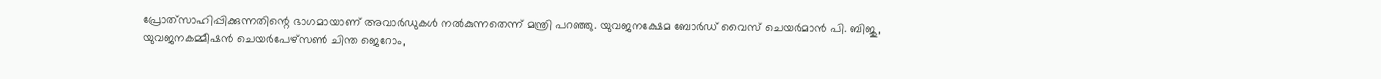പ്രോത്‌സാഹിപ്പിക്കുന്നതിന്റെ ഭാഗമായാണ് അവാര്‍ഡുകള്‍ നല്‍കുന്നതെന്ന് മന്ത്രി പറഞ്ഞു. യുവജനക്ഷേമ ബോര്‍ഡ് വൈസ് ചെയര്‍മാന്‍ പി. ബിജു, യുവജനകമ്മീഷന്‍ ചെയര്‍പേഴ്‌സണ്‍ ചിന്ത ജെറോം,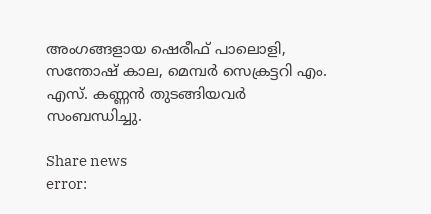അംഗങ്ങളായ ഷെരീഫ് പാലൊളി, സന്തോഷ് കാല, മെമ്പര്‍ സെക്രട്ടറി എം. എസ്. കണ്ണന്‍ തുടങ്ങിയവര്‍ സംബന്ധിച്ചു.

Share news
error: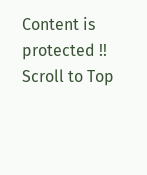Content is protected !!
Scroll to Top